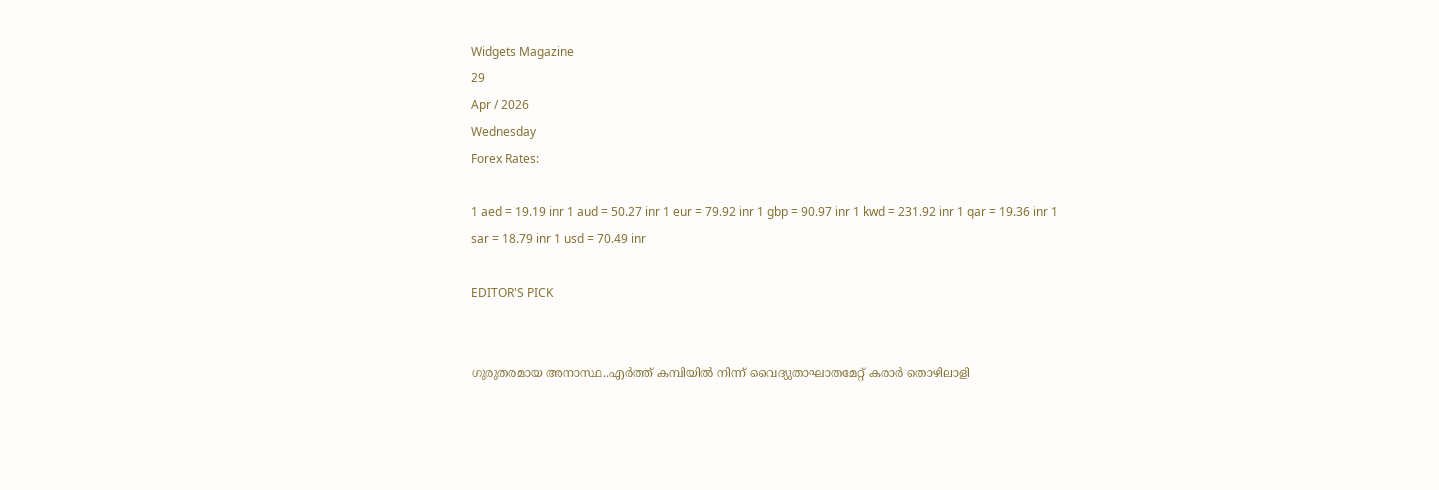Widgets Magazine
29
Apr / 2026
Wednesday
Forex Rates:

1 aed = 19.19 inr 1 aud = 50.27 inr 1 eur = 79.92 inr 1 gbp = 90.97 inr 1 kwd = 231.92 inr 1 qar = 19.36 inr 1 sar = 18.79 inr 1 usd = 70.49 inr

EDITOR'S PICK


ഗുരുതരമായ അനാസ്ഥ..എര്‍ത്ത് കമ്പിയില്‍ നിന്ന് വൈദ്യുതാഘാതമേറ്റ് കരാര്‍ തൊഴിലാളി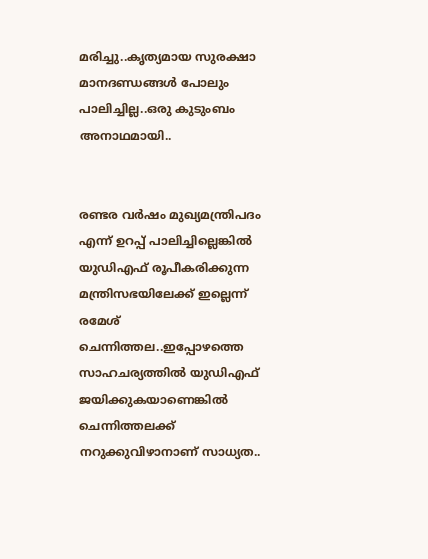മരിച്ചു..കൃത്യമായ സുരക്ഷാ മാനദണ്ഡങ്ങള്‍ പോലും പാലിച്ചില്ല..ഒരു കുടുംബം അനാഥമായി..


രണ്ടര വർഷം മുഖ്യമന്ത്രിപദം എന്ന് ഉറപ്പ് പാലിച്ചില്ലെങ്കിൽ യുഡിഎഫ് രൂപീകരിക്കുന്ന മന്ത്രിസഭയിലേക്ക് ഇല്ലെന്ന് രമേശ് ചെന്നിത്തല..ഇപ്പോഴത്തെ സാഹചര്യത്തിൽ യുഡിഎഫ് ജയിക്കുകയാണെങ്കിൽ ചെന്നിത്തലക്ക് നറുക്കുവിഴാനാണ് സാധ്യത..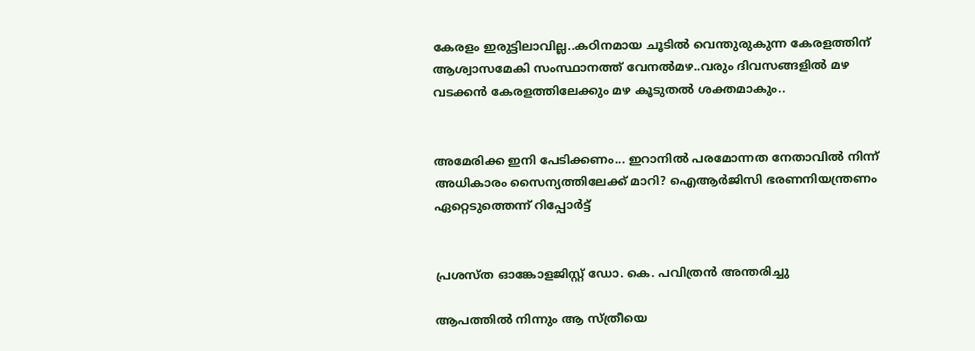കേരളം ഇരുട്ടിലാവില്ല..കഠിനമായ ചൂടില്‍ വെന്തുരുകുന്ന കേരളത്തിന് ആശ്വാസമേകി സംസ്ഥാനത്ത് വേനല്‍മഴ..വരും ദിവസങ്ങളില്‍ മഴ വടക്കന്‍ കേരളത്തിലേക്കും മഴ കൂടുതല്‍ ശക്തമാകും..


അമേരിക്ക ഇനി പേടിക്കണം... ഇറാനിൽ പരമോന്നത നേതാവിൽ നിന്ന് അധികാരം സൈന്യത്തിലേക്ക് മാറി? ഐആർജിസി ഭരണനിയന്ത്രണം ഏറ്റെടുത്തെന്ന് റിപ്പോർട്ട്


പ്രശസ്ത ഓങ്കോളജിസ്റ്റ് ഡോ. കെ. പവിത്രൻ അന്തരിച്ചു

ആപത്തിൽ നിന്നും ആ സ്ത്രീയെ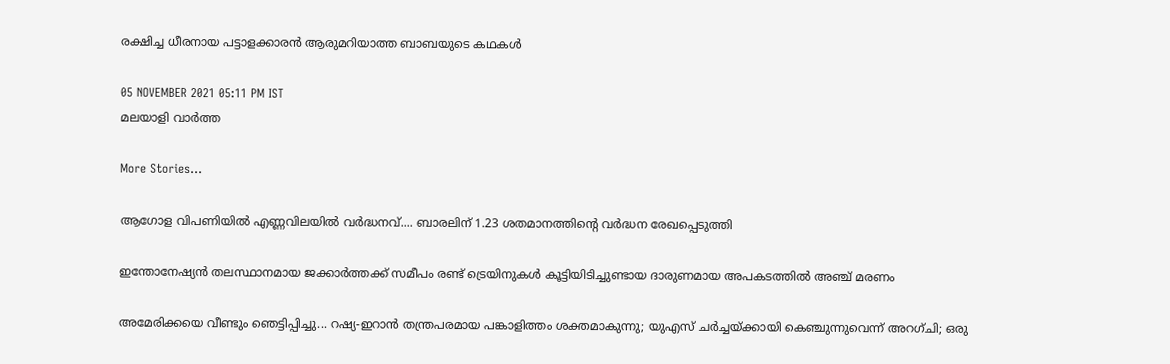രക്ഷിച്ച ധീരനായ പട്ടാളക്കാരൻ ആരുമറിയാത്ത ബാബയുടെ കഥകൾ

05 NOVEMBER 2021 05:11 PM IST
മലയാളി വാര്‍ത്ത

More Stories...

ആഗോള വിപണിയില്‍ എണ്ണവിലയിൽ വർദ്ധനവ്.... ബാരലിന് 1.23 ശതമാനത്തിന്റെ വര്‍ദ്ധന രേഖപ്പെടുത്തി

ഇന്തോനേഷ്യൻ തലസ്ഥാനമായ ജക്കാർത്തക്ക് സമീപം രണ്ട് ട്രെയിനുകൾ കൂട്ടിയിടിച്ചുണ്ടായ ദാരുണമായ അപകടത്തിൽ അഞ്ച് മരണം

അമേരിക്കയെ വീണ്ടും ഞെട്ടിപ്പിച്ചു... റഷ്യ-ഇറാൻ തന്ത്രപരമായ പങ്കാളിത്തം ശക്തമാകുന്നു; യുഎസ് ചർച്ചയ്ക്കായി കെഞ്ചുന്നുവെന്ന് അറഗ്ചി; ഒരു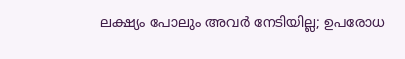ലക്ഷ്യം പോലും അവർ നേടിയില്ല; ഉപരോധ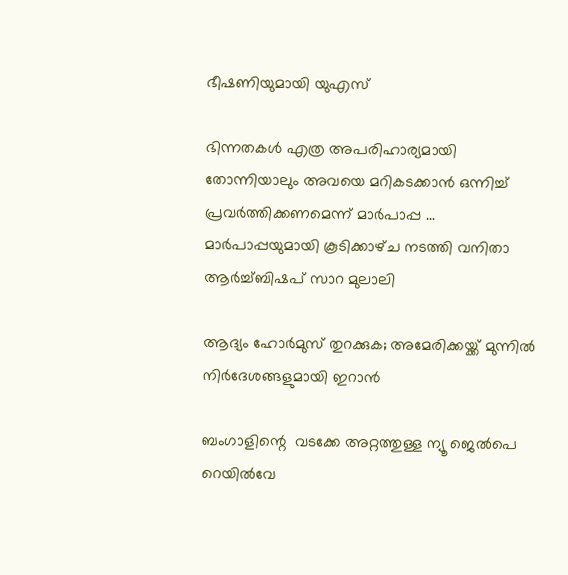ഭീഷണിയുമായി യുഎസ്

ഭിന്നതകൾ എത്ര അപരിഹാര്യമായി തോന്നിയാലും അവയെ മറികടക്കാൻ ഒന്നിച്ച്‌ പ്രവർത്തിക്കണമെന്ന് മാർപാപ്പ ... മാർപാപ്പയുമായി കൂടിക്കാഴ്‌ച നടത്തി വനിതാ ആർച്ച്‌ബിഷപ് സാറ മുലാലി

ആദ്യം ഹോര്‍മുസ് തുറക്കുക; അമേരിക്കയ്ക്ക് മുന്നില്‍ നിര്‍ദേശങ്ങളുമായി ഇറാന്‍

ബംഗാളിന്റെ  വടക്കേ അറ്റത്തുള്ള ന്യൂ ജെൽപെ റെയിൽവേ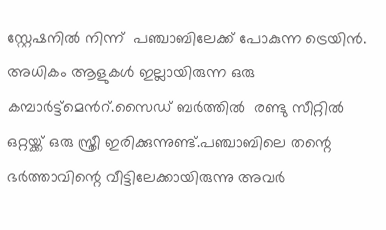സ്റ്റേഷനിൽ നിന്ന്  പഞ്ചാബിലേക്ക് പോകുന്ന ട്രെയിൻ. അധികം ആളുകൾ ഇല്ലായിരുന്ന ഒരു കമ്പാർട്ട്മെൻറ്.സൈഡ് ബർത്തിൽ  രണ്ടു സീറ്റിൽ ഒറ്റയ്ക്ക് ഒരു സ്ത്രീ ഇരിക്കുന്നുണ്ട്.പഞ്ചാബിലെ തന്റെ ഭർത്താവിന്റെ വീട്ടിലേക്കായിരുന്നു അവർ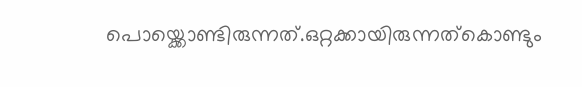പൊയ്ക്കൊണ്ടിരുന്നത്.ഒറ്റക്കായിരുന്നത്കൊണ്ടും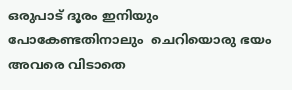ഒരുപാട് ദൂരം ഇനിയും പോകേണ്ടതിനാലും  ചെറിയൊരു ഭയം അവരെ വിടാതെ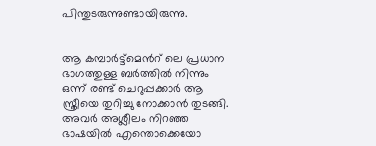പിന്തുടരുന്നുണ്ടായിരുന്നു.


ആ കമ്പാർട്ട്മെൻറ് ലെ പ്രധാന ഭാഗത്തുള്ള ബർത്തിൽ നിന്നും ഒന്ന് രണ്ട് ചെറുപ്പക്കാർ ആ സ്ത്രീയെ തുറിച്ചു നോക്കാൻ തുടങ്ങി. അവർ അശ്ലീലം നിറഞ്ഞ ഭാഷയിൽ എന്തൊക്കെയോ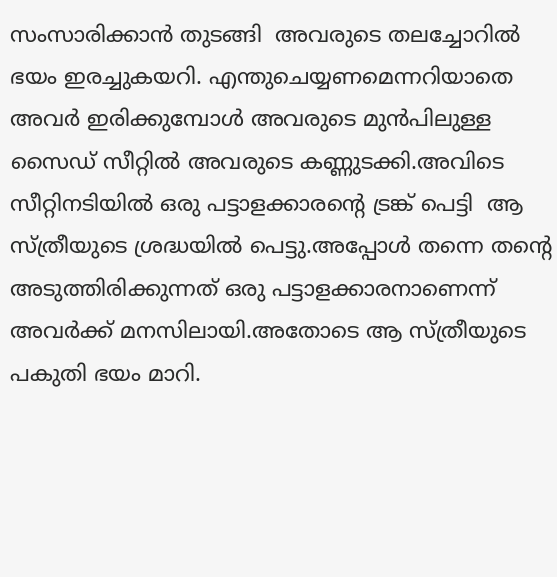സംസാരിക്കാൻ തുടങ്ങി  അവരുടെ തലച്ചോറിൽ ഭയം ഇരച്ചുകയറി. എന്തുചെയ്യണമെന്നറിയാതെ അവർ ഇരിക്കുമ്പോൾ അവരുടെ മുൻപിലുള്ള സൈഡ് സീറ്റിൽ അവരുടെ കണ്ണുടക്കി.അവിടെ സീറ്റിനടിയിൽ ഒരു പട്ടാളക്കാരന്റെ ട്രങ്ക് പെട്ടി  ആ സ്ത്രീയുടെ ശ്രദ്ധയിൽ പെട്ടു.അപ്പോൾ തന്നെ തന്റെ അടുത്തിരിക്കുന്നത് ഒരു പട്ടാളക്കാരനാണെന്ന് അവർക്ക് മനസിലായി.അതോടെ ആ സ്ത്രീയുടെ പകുതി ഭയം മാറി.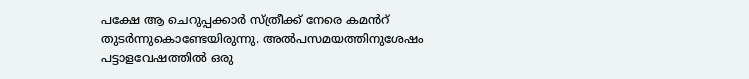പക്ഷേ ആ ചെറുപ്പക്കാർ സ്ത്രീക്ക് നേരെ കമൻറ് തുടർന്നുകൊണ്ടേയിരുന്നു. അൽപസമയത്തിനുശേഷം പട്ടാളവേഷത്തിൽ ഒരു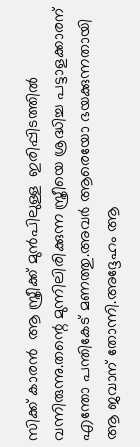സിക്ക് കാരൻ  ആ സ്ത്രീക്ക് മുൻപിലുള്ള  ഇരിപ്പിടത്തിൽ വന്നിരുന്നു.തന്റെ മുന്നിലിരിക്കുന്ന സ്ത്രീയെ ശ്രദ്ധിച്ച പട്ടാളക്കാരന് എന്തോ പന്തികേട് മണത്തു.അവർ ആരെയോ ഭയക്കുന്നതായി ആ ജവാന് തോന്നി.അദ്ദേഹം ആ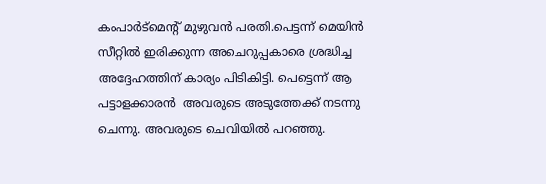കംപാർട്മെന്റ് മുഴുവൻ പരതി.പെട്ടന്ന് മെയിൻ സീറ്റിൽ ഇരിക്കുന്ന അചെറുപ്പകാരെ ശ്രദ്ധിച്ച അദ്ദേഹത്തിന് കാര്യം പിടികിട്ടി. പെട്ടെന്ന് ആ പട്ടാളക്കാരൻ  അവരുടെ അടുത്തേക്ക് നടന്നു ചെന്നു. അവരുടെ ചെവിയിൽ പറഞ്ഞു.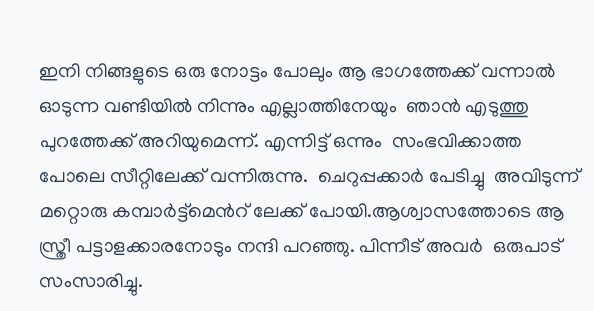ഇനി നിങ്ങളുടെ ഒരു നോട്ടം പോലും ആ ഭാഗത്തേക്ക് വന്നാൽ ഓടുന്ന വണ്ടിയിൽ നിന്നും എല്ലാത്തിനേയും  ഞാൻ എടുത്തു പുറത്തേക്ക് അറിയുമെന്ന്. എന്നിട്ട് ഒന്നും  സംഭവിക്കാത്ത പോലെ സീറ്റിലേക്ക് വന്നിരുന്നു.  ചെറുപ്പക്കാർ പേടിച്ചു  അവിടുന്ന്  മറ്റൊരു കമ്പാർട്ട്മെൻറ് ലേക്ക് പോയി.ആശ്വാസത്തോടെ ആ സ്ത്രീ പട്ടാളക്കാരനോടും നന്ദി പറഞ്ഞു. പിന്നീട് അവർ  ഒരുപാട് സംസാരിച്ചു.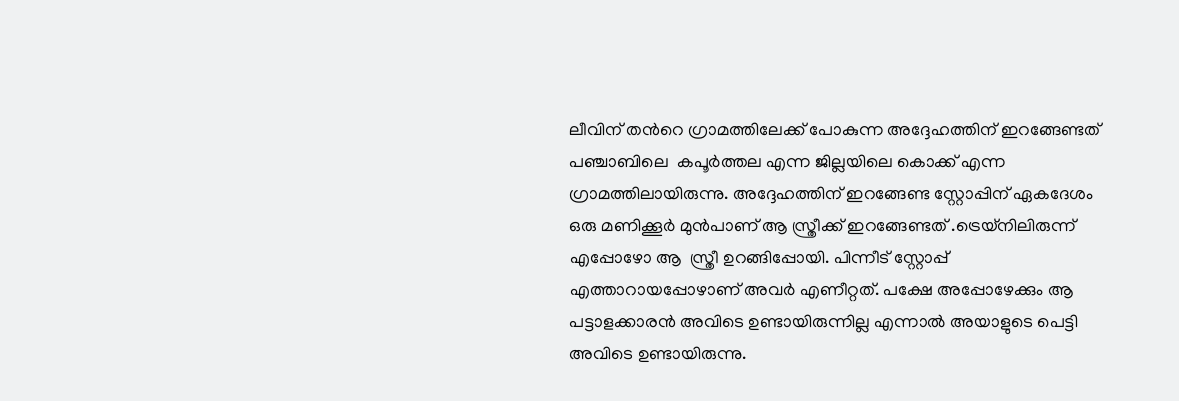ലീവിന് തൻറെ ഗ്രാമത്തിലേക്ക് പോകുന്ന അദ്ദേഹത്തിന് ഇറങ്ങേണ്ടത് പഞ്ചാബിലെ  കപൂർത്തല എന്ന ജില്ലയിലെ കൊക്ക് എന്ന ഗ്രാമത്തിലായിരുന്നു. അദ്ദേഹത്തിന് ഇറങ്ങേണ്ട സ്റ്റോപ്പിന് ഏകദേശം ഒരു മണിക്കൂർ മുൻപാണ് ആ സ്ത്രീക്ക് ഇറങ്ങേണ്ടത് .ട്രെയ്‌നിലിരുന്ന് എപ്പോഴോ ആ  സ്ത്രീ ഉറങ്ങിപ്പോയി. പിന്നീട് സ്റ്റോപ്പ് എത്താറായപ്പോഴാണ് അവർ എണീറ്റത്. പക്ഷേ അപ്പോഴേക്കും ആ പട്ടാളക്കാരൻ അവിടെ ഉണ്ടായിരുന്നില്ല എന്നാൽ അയാളുടെ പെട്ടി അവിടെ ഉണ്ടായിരുന്നു.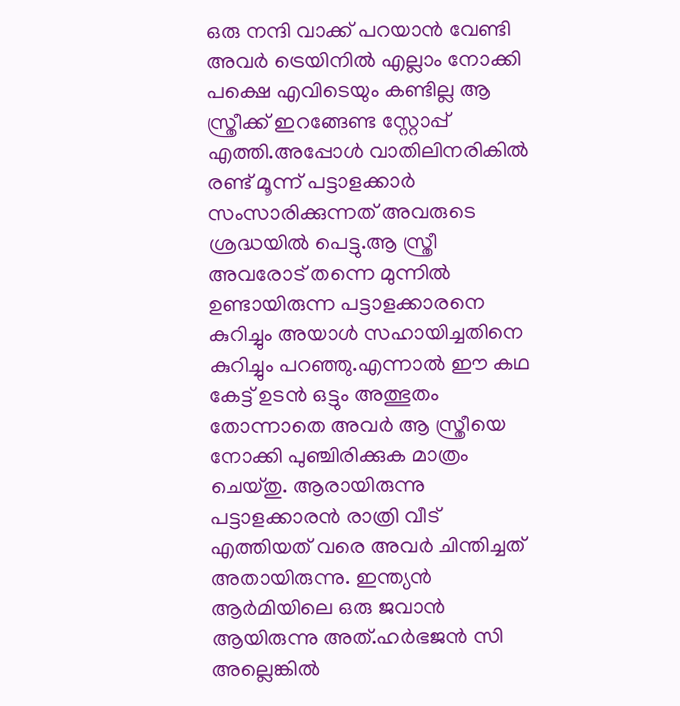ഒരു നന്ദി വാക്ക് പറയാൻ വേണ്ടി അവർ ട്രെയിനിൽ എല്ലാം നോക്കി പക്ഷെ എവിടെയും കണ്ടില്ല ആ സ്ത്രീക്ക് ഇറങ്ങേണ്ട സ്റ്റോപ്പ് എത്തി.അപ്പോൾ വാതിലിനരികിൽ രണ്ട് മൂന്ന് പട്ടാളക്കാർ സംസാരിക്കുന്നത് അവരുടെ ശ്രദ്ധയിൽ പെട്ടു.ആ സ്ത്രീ അവരോട് തന്നെ മുന്നിൽ ഉണ്ടായിരുന്ന പട്ടാളക്കാരനെ കുറിച്ചും അയാൾ സഹായിച്ചതിനെ കുറിച്ചും പറഞ്ഞു.എന്നാൽ ഈ കഥ കേട്ട് ഉടൻ ഒട്ടും അത്ഭുതം തോന്നാതെ അവർ ആ സ്ത്രീയെ നോക്കി പുഞ്ചിരിക്കുക മാത്രം ചെയ്തു. ആരായിരുന്നു പട്ടാളക്കാരൻ രാത്രി വീട് എത്തിയത് വരെ അവർ ചിന്തിച്ചത് അതായിരുന്നു. ഇന്ത്യൻ ആർമിയിലെ ഒരു ജവാൻ ആയിരുന്നു അത്.ഹർഭജൻ സി അല്ലെങ്കിൽ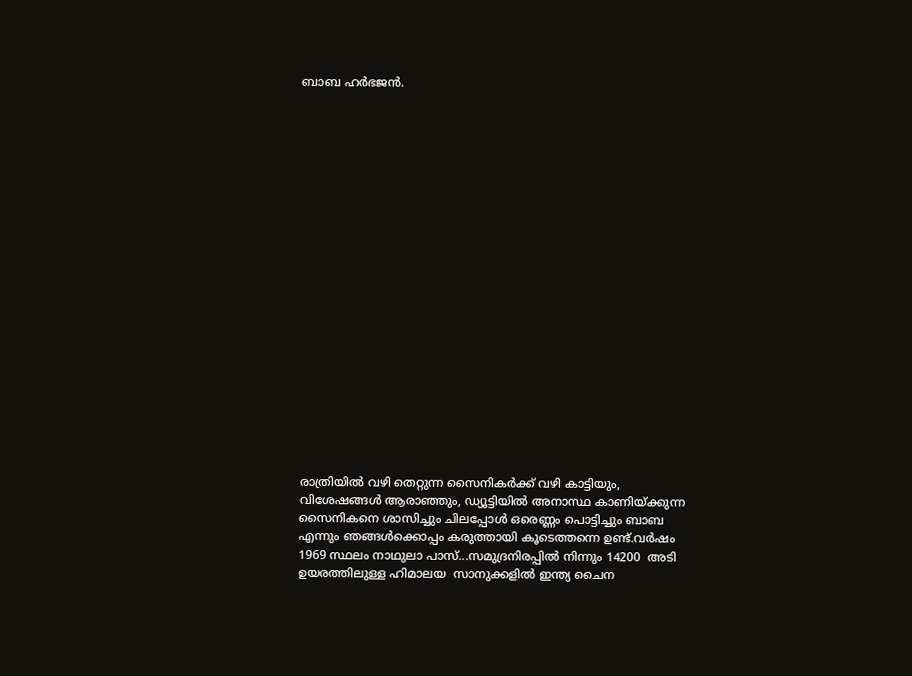ബാബ ഹർഭജൻ.





















രാത്രിയിൽ വഴി തെറ്റുന്ന സൈനികർക്ക് വഴി കാട്ടിയും, വിശേഷങ്ങൾ ആരാഞ്ഞും, ഡ്യൂട്ടിയിൽ അനാസ്ഥ കാണിയ്ക്കുന്ന സൈനികനെ ശാസിച്ചും ചിലപ്പോൾ ഒരെണ്ണം പൊട്ടിച്ചും ബാബ എന്നും ഞങ്ങൾക്കൊപ്പം കരുത്തായി കൂടെത്തന്നെ ഉണ്ട്.വർഷം 1969 സ്ഥലം നാഥുലാ പാസ്...സമുദ്രനിരപ്പിൽ നിന്നും 14200  അടി ഉയരത്തിലുള്ള ഹിമാലയ  സാനുക്കളിൽ ഇന്ത്യ ചൈന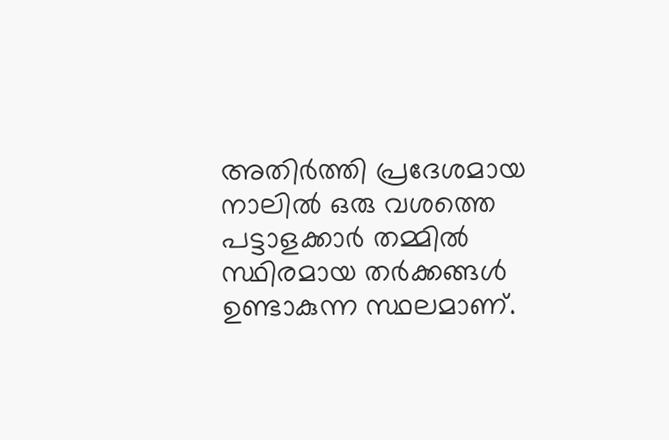അതിർത്തി പ്രദേശമായ നാലിൽ ഒരു വശത്തെ പട്ടാളക്കാർ തമ്മിൽ സ്ഥിരമായ തർക്കങ്ങൾ ഉണ്ടാകുന്ന സ്ഥലമാണ്.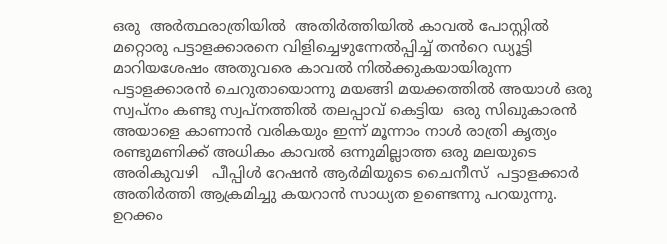ഒരു  അർത്ഥരാത്രിയിൽ  അതിർത്തിയിൽ കാവൽ പോസ്റ്റിൽ മറ്റൊരു പട്ടാളക്കാരനെ വിളിച്ചെഴുന്നേൽപ്പിച്ച് തൻറെ ഡ്യൂട്ടി മാറിയശേഷം അതുവരെ കാവൽ നിൽക്കുകയായിരുന്ന പട്ടാളക്കാരൻ ചെറുതായൊന്നു മയങ്ങി മയക്കത്തിൽ അയാൾ ഒരു സ്വപ്നം കണ്ടു സ്വപ്നത്തിൽ തലപ്പാവ് കെട്ടിയ  ഒരു സിഖുകാരൻ അയാളെ കാണാൻ വരികയും ഇന്ന് മൂന്നാം നാൾ രാത്രി കൃത്യം രണ്ടുമണിക്ക് അധികം കാവൽ ഒന്നുമില്ലാത്ത ഒരു മലയുടെ അരികുവഴി   പീപ്പിൾ റേഷൻ ആർമിയുടെ ചൈനീസ്  പട്ടാളക്കാർ അതിർത്തി ആക്രമിച്ചു കയറാൻ സാധ്യത ഉണ്ടെന്നു പറയുന്നു. ഉറക്കം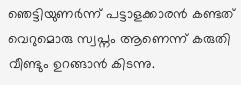ഞെട്ടിയുണർന്ന് പട്ടാളക്കാരൻ കണ്ടത് വെറുമൊരു സ്വപ്നം ആണെന്ന് കരുതി വീണ്ടും ഉറങ്ങാൻ കിടന്നു.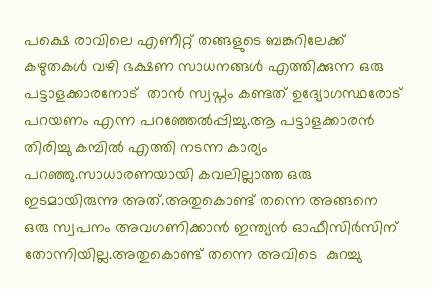പക്ഷെ രാവിലെ എണീറ്റ് തങ്ങളുടെ ബങ്കറിലേക്ക്  കഴുതകൾ വഴി ഭക്ഷണ സാധനങ്ങൾ എത്തിക്കുന്ന ഒരു പട്ടാളക്കാരനോട്  താൻ സ്വപ്നം കണ്ടത് ഉദ്യോഗസ്ഥരോട് പറയണം എന്ന പറഞ്ഞേൽപ്പിച്ചു.ആ പട്ടാളക്കാരൻ തിരിച്ചു കമ്പിൽ എത്തി നടന്ന കാര്യം പറഞ്ഞു.സാധാരണയായി കവലില്ലാത്ത ഒരു ഇടമായിരുന്നു അത്.അതുകൊണ്ട് തന്നെ അങ്ങനെ ഒരു സ്വപനം അവഗണിക്കാൻ ഇന്ത്യൻ ഓഫീസിർസിന് തോന്നിയില്ല.അതുകൊണ്ട് തന്നെ അവിടെ  കുറച്ചു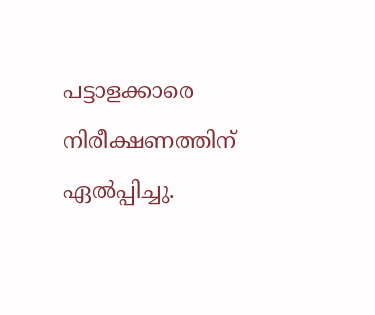പട്ടാളക്കാരെ  നിരീക്ഷണത്തിന് ഏൽപ്പിച്ചു.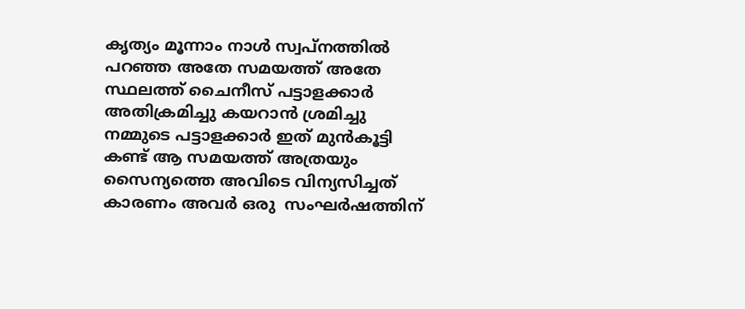കൃത്യം മൂന്നാം നാൾ സ്വപ്നത്തിൽ പറഞ്ഞ അതേ സമയത്ത് അതേ സ്ഥലത്ത് ചൈനീസ് പട്ടാളക്കാർ അതിക്രമിച്ചു കയറാൻ ശ്രമിച്ചു നമ്മുടെ പട്ടാളക്കാർ ഇത് മുൻകൂട്ടി കണ്ട് ആ സമയത്ത് അത്രയും സൈന്യത്തെ അവിടെ വിന്യസിച്ചത് കാരണം അവർ ഒരു  സംഘർഷത്തിന്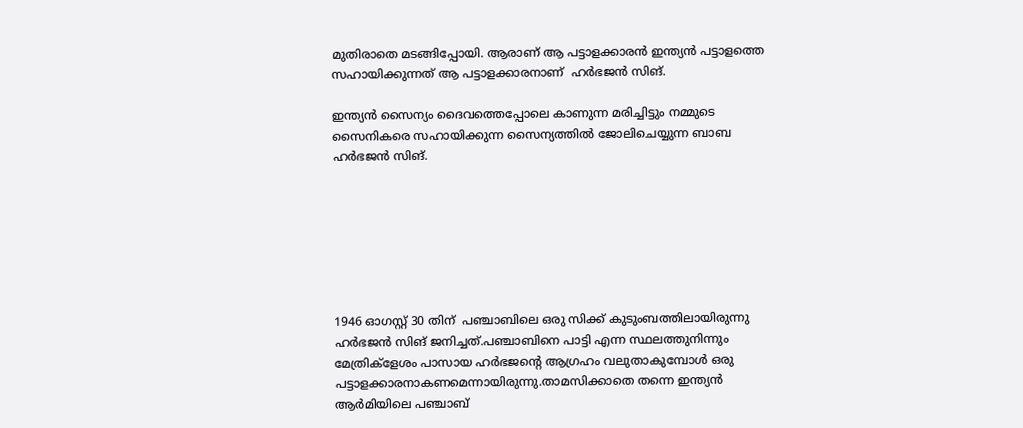മുതിരാതെ മടങ്ങിപ്പോയി. ആരാണ് ആ പട്ടാളക്കാരൻ ഇന്ത്യൻ പട്ടാളത്തെ സഹായിക്കുന്നത് ആ പട്ടാളക്കാരനാണ്  ഹർഭജൻ സിങ്.

ഇന്ത്യൻ സൈന്യം ദൈവത്തെപ്പോലെ കാണുന്ന മരിച്ചിട്ടും നമ്മുടെ സൈനികരെ സഹായിക്കുന്ന സൈന്യത്തിൽ ജോലിചെയ്യുന്ന ബാബ ഹർഭജൻ സിങ്.







1946 ഓഗസ്റ്റ് 30 തിന്  പഞ്ചാബിലെ ഒരു സിക്ക് കുടുംബത്തിലായിരുന്നു ഹർഭജൻ സിങ് ജനിച്ചത്.പഞ്ചാബിനെ പാട്ടി എന്ന സ്ഥലത്തുനിന്നും മേത്രിക്‌ളേശം പാസായ ഹർഭജന്റെ ആഗ്രഹം വലുതാകുമ്പോൾ ഒരു പട്ടാളക്കാരനാകണമെന്നായിരുന്നു.താമസിക്കാതെ തന്നെ ഇന്ത്യൻ  ആർമിയിലെ പഞ്ചാബ്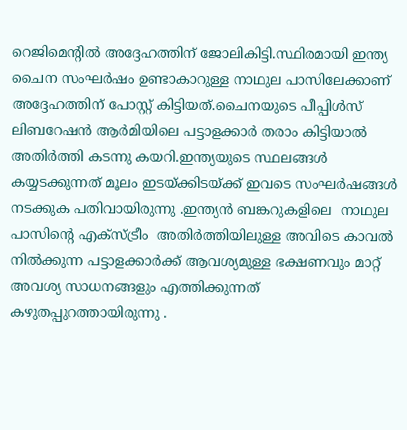റെജിമെന്റിൽ അദ്ദേഹത്തിന് ജോലികിട്ടി.സ്ഥിരമായി ഇന്ത്യ ചൈന സംഘർഷം ഉണ്ടാകാറുള്ള നാഥുല പാസിലേക്കാണ് അദ്ദേഹത്തിന് പോസ്റ്റ് കിട്ടിയത്.ചൈനയുടെ പീപ്പിൾസ് ലിബറേഷൻ ആർമിയിലെ പട്ടാളക്കാർ തരാം കിട്ടിയാൽ അതിർത്തി കടന്നു കയറി.ഇന്ത്യയുടെ സ്ഥലങ്ങൾ കയ്യടക്കുന്നത് മൂലം ഇടയ്ക്കിടയ്ക്ക് ഇവടെ സംഘർഷങ്ങൾ നടക്കുക പതിവായിരുന്നു .ഇന്ത്യൻ ബങ്കറുകളിലെ  നാഥുല പാസിന്റെ എക്സ്ട്രീം  അതിർത്തിയിലുള്ള അവിടെ കാവൽ നിൽക്കുന്ന പട്ടാളക്കാർക്ക് ആവശ്യമുള്ള ഭക്ഷണവും മാറ്റ് അവശ്യ സാധനങ്ങളും എത്തിക്കുന്നത് കഴുതപ്പുറത്തായിരുന്നു .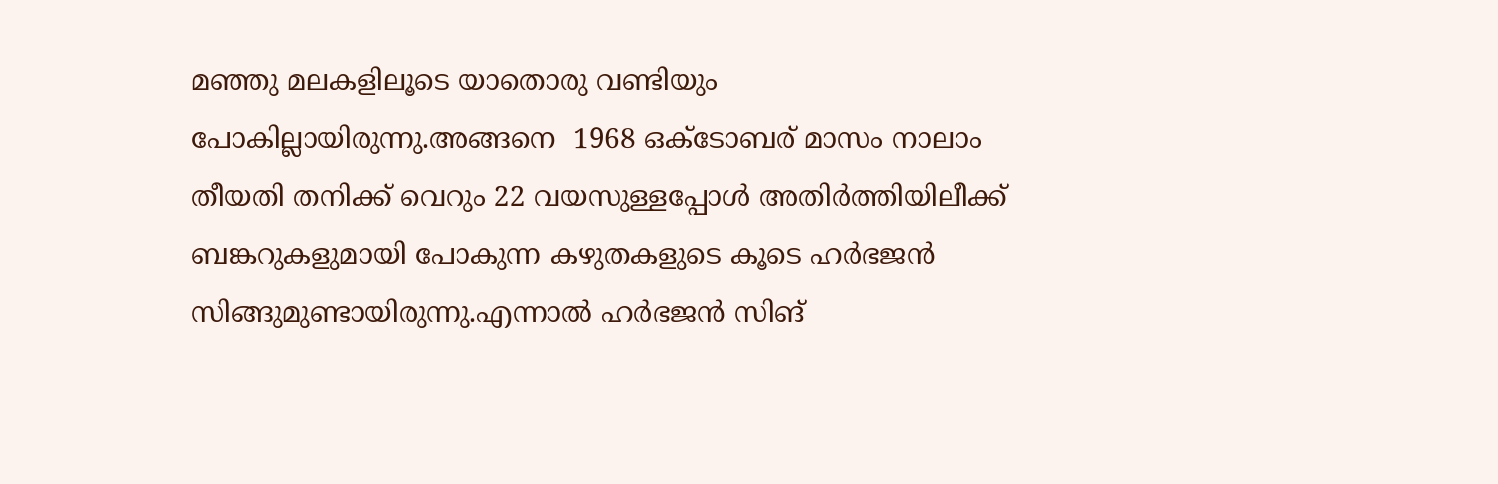മഞ്ഞു മലകളിലൂടെ യാതൊരു വണ്ടിയും  പോകില്ലായിരുന്നു.അങ്ങനെ  1968 ഒക്ടോബര് മാസം നാലാം തീയതി തനിക്ക് വെറും 22 വയസുള്ളപ്പോൾ അതിർത്തിയിലീക്ക് ബങ്കറുകളുമായി പോകുന്ന കഴുതകളുടെ കൂടെ ഹർഭജൻ സിങ്ങുമുണ്ടായിരുന്നു.എന്നാൽ ഹർഭജൻ സിങ്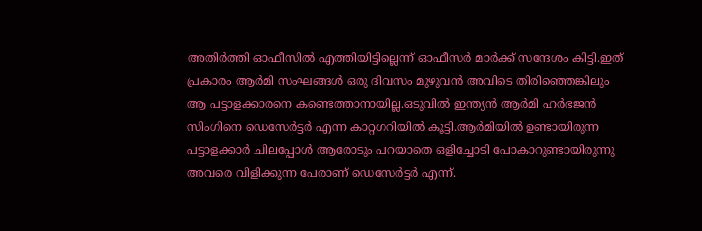അതിർത്തി ഓഫീസിൽ എത്തിയിട്ടില്ലെന്ന് ഓഫീസർ മാർക്ക് സന്ദേശം കിട്ടി.ഇത് പ്രകാരം ആർമി സംഘങ്ങൾ ഒരു ദിവസം മുഴുവൻ അവിടെ തിരിഞ്ഞെങ്കിലും ആ പട്ടാളക്കാരനെ കണ്ടെത്താനായില്ല.ഒടുവിൽ ഇന്ത്യൻ ആർമി ഹർഭജൻ സിംഗിനെ ഡെസേർട്ടർ എന്ന കാറ്റഗറിയിൽ കൂട്ടി.ആർമിയിൽ ഉണ്ടായിരുന്ന പട്ടാളക്കാർ ചിലപ്പോൾ ആരോടും പറയാതെ ഒളിച്ചോടി പോകാറുണ്ടായിരുന്നു അവരെ വിളിക്കുന്ന പേരാണ് ഡെസേർട്ടർ എന്ന്.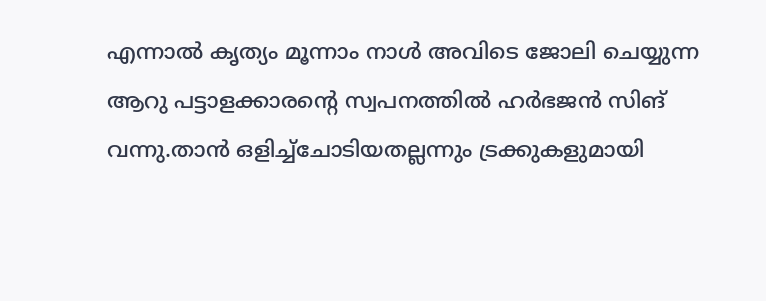എന്നാൽ കൃത്യം മൂന്നാം നാൾ അവിടെ ജോലി ചെയ്യുന്ന ആറു പട്ടാളക്കാരന്റെ സ്വപനത്തിൽ ഹർഭജൻ സിങ് വന്നു.താൻ ഒളിച്ച്ചോടിയതല്ലന്നും ട്രക്കുകളുമായി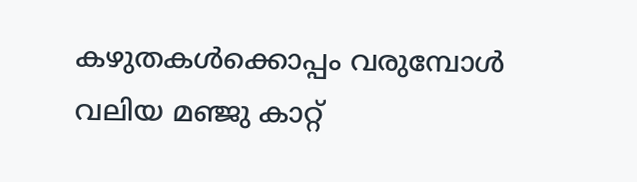കഴുതകൾക്കൊപ്പം വരുമ്പോൾ വലിയ മഞ്ജു കാറ്റ്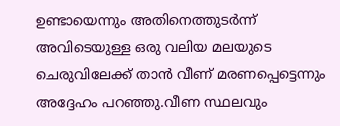ഉണ്ടായെന്നും അതിനെത്തുടർന്ന് അവിടെയുള്ള ഒരു വലിയ മലയുടെ ചെരുവിലേക്ക് താൻ വീണ് മരണപ്പെട്ടെന്നും അദ്ദേഹം പറഞ്ഞു.വീണ സ്ഥലവും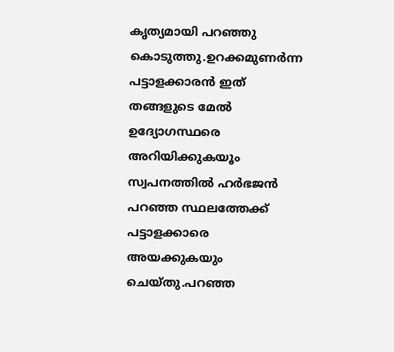കൃത്യമായി പറഞ്ഞു കൊടുത്തു.ഉറക്കമുണർന്ന പട്ടാളക്കാരൻ ഇത് തങ്ങളുടെ മേൽ ഉദ്യോഗസ്ഥരെ അറിയിക്കുകയൂം സ്വപനത്തിൽ ഹർഭജൻ പറഞ്ഞ സ്ഥലത്തേക്ക് പട്ടാളക്കാരെ അയക്കുകയും ചെയ്തു.പറഞ്ഞ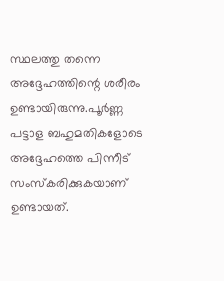സ്ഥലത്തു തന്നെ അദ്ദേഹത്തിന്റെ ശരീരം ഉണ്ടായിരുന്നു.പൂർണ്ണ പട്ടാള ബഹുമതികളോടെ അദ്ദേഹത്തെ പിന്നീട് സംസ്കരിക്കുകയാണ് ഉണ്ടായത്.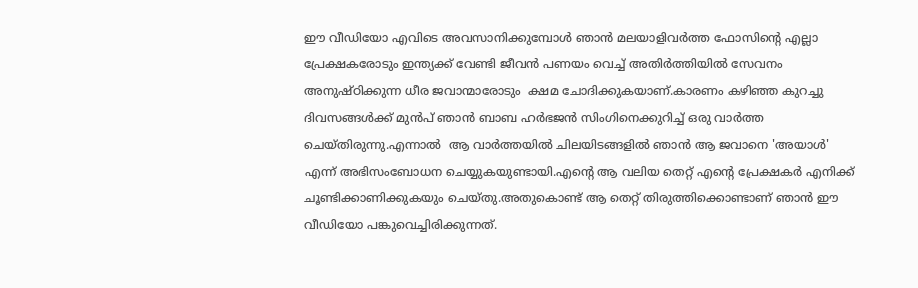ഈ വീഡിയോ എവിടെ അവസാനിക്കുമ്പോൾ ഞാൻ മലയാളിവർത്ത ഫോസിന്റെ എല്ലാ പ്രേക്ഷകരോടും ഇന്ത്യക്ക് വേണ്ടി ജീവൻ പണയം വെച്ച് അതിർത്തിയിൽ സേവനം അനുഷ്ഠിക്കുന്ന ധീര ജവാന്മാരോടും  ക്ഷമ ചോദിക്കുകയാണ്.കാരണം കഴിഞ്ഞ കുറച്ചു ദിവസങ്ങൾക്ക് മുൻപ് ഞാൻ ബാബ ഹർഭജൻ സിംഗിനെക്കുറിച്ച് ഒരു വാർത്ത ചെയ്തിരുന്നു.എന്നാൽ  ആ വാർത്തയിൽ ചിലയിടങ്ങളിൽ ഞാൻ ആ ജവാനെ 'അയാൾ' എന്ന് അഭിസംബോധന ചെയ്യുകയുണ്ടായി.എന്റെ ആ വലിയ തെറ്റ് എന്റെ പ്രേക്ഷകർ എനിക്ക് ചൂണ്ടിക്കാണിക്കുകയും ചെയ്തു.അതുകൊണ്ട് ആ തെറ്റ് തിരുത്തിക്കൊണ്ടാണ് ഞാൻ ഈ വീഡിയോ പങ്കുവെച്ചിരിക്കുന്നത്.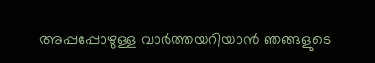അപ്പപ്പോഴുള്ള വാര്‍ത്തയറിയാന്‍ ഞങ്ങളുടെ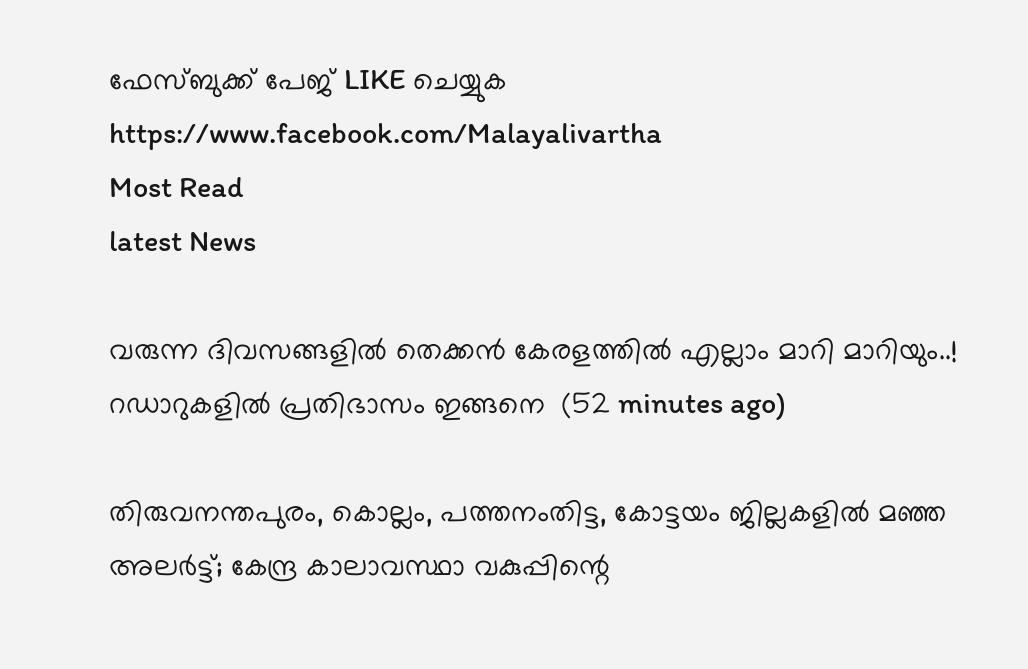ഫേസ്‌ബുക്ക്‌ പേജ് LIKE ചെയ്യുക
https://www.facebook.com/Malayalivartha
Most Read
latest News

വരുന്ന ദിവസങ്ങളിൽ തെക്കൻ കേരളത്തിൽ എല്ലാം മാറി മാറിയും..! റഡാറുകളിൽ പ്രതിഭാസം ഇങ്ങനെ  (52 minutes ago)

തിരുവനന്തപുരം, കൊല്ലം, പത്തനംതിട്ട, കോട്ടയം ജില്ലകളിൽ മഞ്ഞ അലർട്ട്; കേന്ദ്ര കാലാവസ്ഥാ വകുപ്പിന്റെ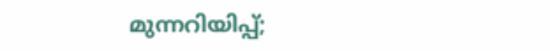മുന്നറിയിപ്പ്;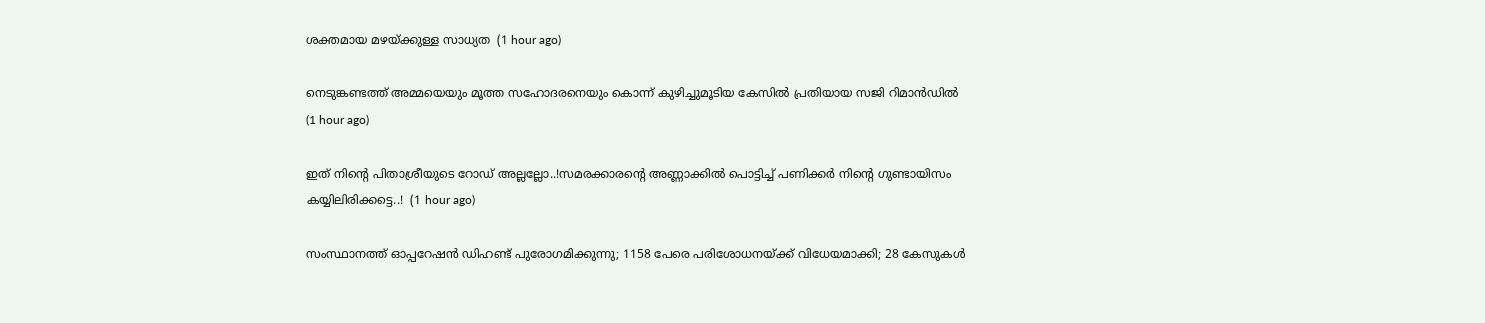ശക്തമായ മഴയ്ക്കുള്ള സാധ്യത  (1 hour ago)

നെടുങ്കണ്ടത്ത് അമ്മയെയും മൂത്ത സഹോദരനെയും കൊന്ന് കുഴിച്ചുമൂടിയ കേസിൽ പ്രതിയായ സജി റിമാൻഡിൽ  (1 hour ago)

ഇത് നിന്റെ പിതാശ്രീയുടെ റോഡ് അല്ലല്ലോ..!സമരക്കാരന്റെ അണ്ണാക്കിൽ പൊട്ടിച്ച് പണിക്കർ നിന്റെ ഗുണ്ടായിസം കയ്യിലിരിക്കട്ടെ..!  (1 hour ago)

സംസ്ഥാനത്ത് ഓപ്പറേഷന്‍ ഡിഹണ്ട് പുരോഗമിക്കുന്നു; 1158 പേരെ പരിശോധനയ്ക്ക് വിധേയമാക്കി; 28 കേസുകള്‍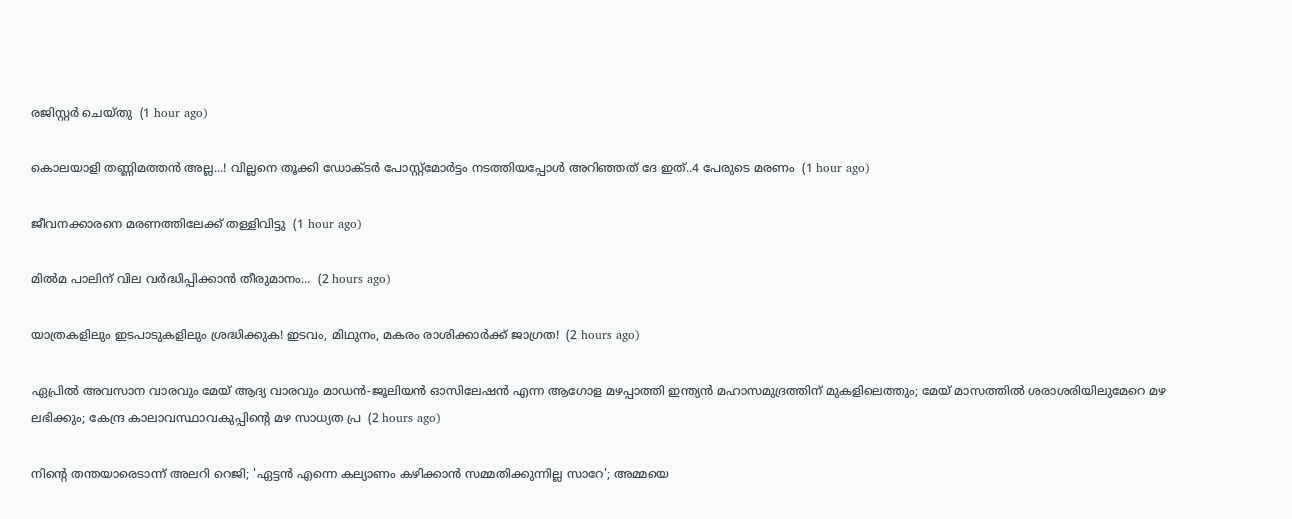രജിസ്റ്റര്‍ ചെയ്തു  (1 hour ago)

കൊലയാളി തണ്ണിമത്തൻ അല്ല...! വില്ലനെ തൂക്കി ഡോക്ടർ പോസ്റ്റ്‌മോർട്ടം നടത്തിയപ്പോൾ അറിഞ്ഞത് ദേ ഇത്..4 പേരുടെ മരണം  (1 hour ago)

ജീവനക്കാരനെ മരണത്തിലേക്ക് തള്ളിവിട്ടു  (1 hour ago)

മിൽമ പാലിന് വില വർദ്ധിപ്പിക്കാൻ തീരുമാനം...  (2 hours ago)

യാത്രകളിലും ഇടപാടുകളിലും ശ്രദ്ധിക്കുക! ഇടവം, മിഥുനം, മകരം രാശിക്കാർക്ക് ജാഗ്രത!  (2 hours ago)

ഏപ്രിൽ അവസാന വാരവും മേയ് ആദ്യ വാരവും മാഡൻ-ജൂലിയൻ ഓസിലേഷൻ എന്ന ആഗോള മഴപ്പാത്തി ഇന്ത്യൻ മഹാസമുദ്രത്തിന് മുകളിലെത്തും; മേയ് മാസത്തിൽ ശരാശരിയിലുമേറെ മഴ ലഭിക്കും; കേന്ദ്ര കാലാവസ്ഥാവകുപ്പിന്റെ മഴ സാധ്യത പ്ര  (2 hours ago)

നിന്റെ തന്തയാരെടാന്ന് അലറി റെജി; 'ഏട്ടൻ എന്നെ കല്യാണം കഴിക്കാൻ സമ്മതിക്കുന്നില്ല സാറേ'; അമ്മയെ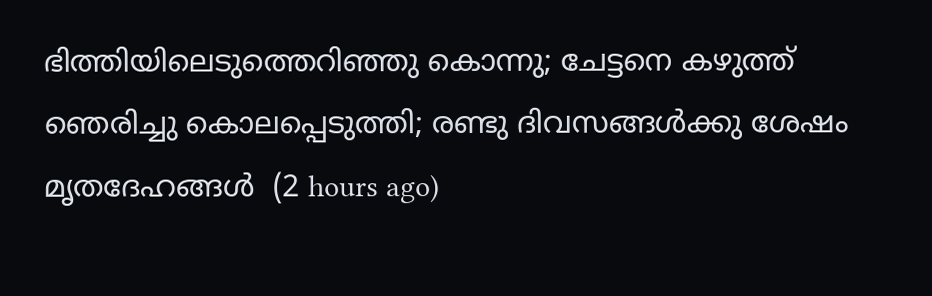ഭിത്തിയിലെടുത്തെറിഞ്ഞു കൊന്നു; ചേട്ടനെ കഴുത്ത് ഞെരിച്ചു കൊലപ്പെടുത്തി; രണ്ടു ദിവസങ്ങൾക്കു ശേഷം മൃതദേഹങ്ങൾ  (2 hours ago)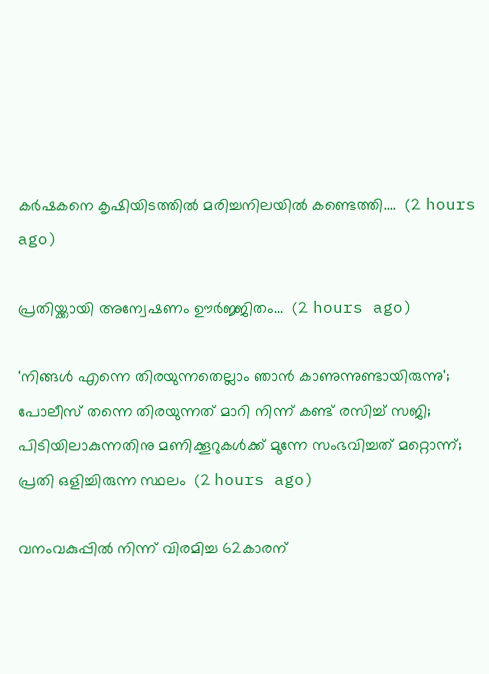കർഷകനെ കൃഷിയിടത്തിൽ മരിച്ചനിലയിൽ കണ്ടെത്തി....  (2 hours ago)

പ്രതിയ്ക്കായി അന്വേഷണം ഊർജ്ജിതം...  (2 hours ago)

'നിങ്ങൾ എന്നെ തിരയുന്നതെല്ലാം ഞാൻ കാണുന്നുണ്ടായിരുന്നു'; പോലീസ് തന്നെ തിരയുന്നത് മാറി നിന്ന് കണ്ട് രസിച്ച് സജി; പിടിയിലാകുന്നതിനു മണിക്കൂറുകൾക്ക് മുന്നേ സംഭവിച്ചത് മറ്റൊന്ന്; പ്രതി ഒളിച്ചിരുന്ന സ്ഥലം  (2 hours ago)

വനംവകുപ്പിൽ നിന്ന് വിരമിച്ച 62കാരന്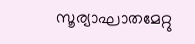സൂര്യാഘാതമേറ്റു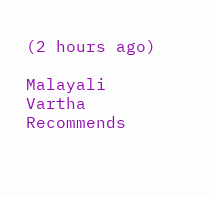(2 hours ago)

Malayali Vartha Recommends